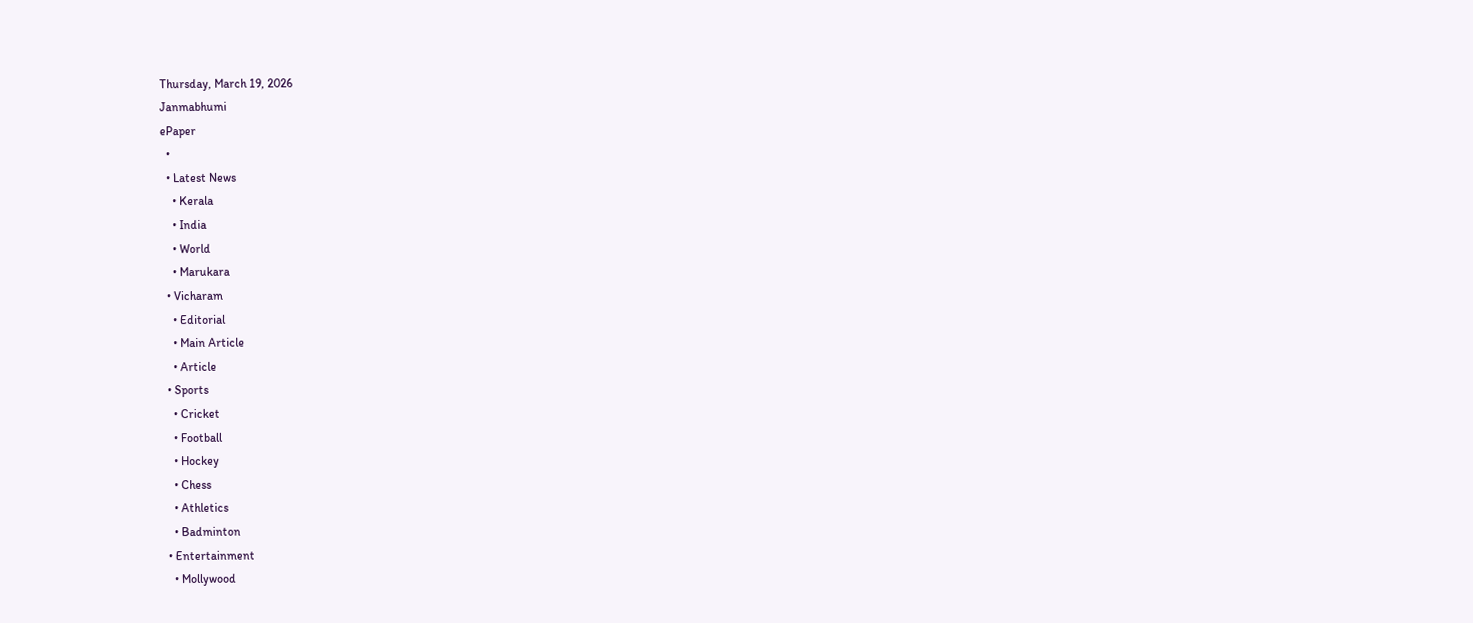Thursday, March 19, 2026
Janmabhumi
ePaper
  •
  • Latest News
    • Kerala
    • India
    • World
    • Marukara
  • Vicharam
    • Editorial
    • Main Article
    • Article
  • Sports
    • Cricket
    • Football
    • Hockey
    • Chess
    • Athletics
    • Badminton
  • Entertainment
    • Mollywood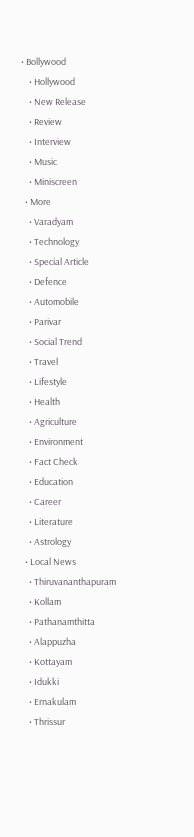• Bollywood
    • Hollywood
    • New Release
    • Review
    • Interview
    • Music
    • Miniscreen
  • More
    • Varadyam
    • Technology
    • Special Article
    • Defence
    • Automobile
    • Parivar
    • Social Trend
    • Travel
    • Lifestyle
    • Health
    • Agriculture
    • Environment
    • Fact Check
    • Education
    • Career
    • Literature
    • Astrology
  • Local News
    • Thiruvananthapuram
    • Kollam
    • Pathanamthitta
    • Alappuzha
    • Kottayam
    • Idukki
    • Ernakulam
    • Thrissur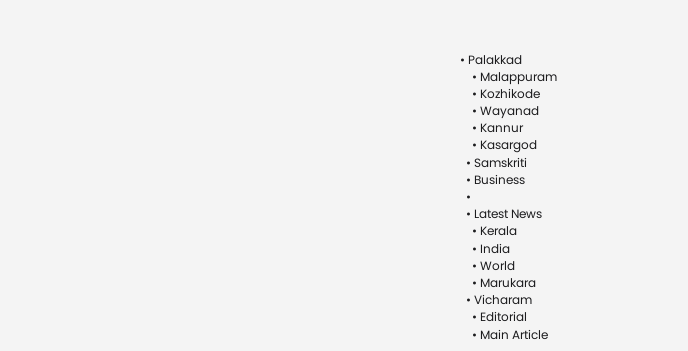• Palakkad
    • Malappuram
    • Kozhikode
    • Wayanad
    • Kannur
    • Kasargod
  • Samskriti
  • Business
  •
  • Latest News
    • Kerala
    • India
    • World
    • Marukara
  • Vicharam
    • Editorial
    • Main Article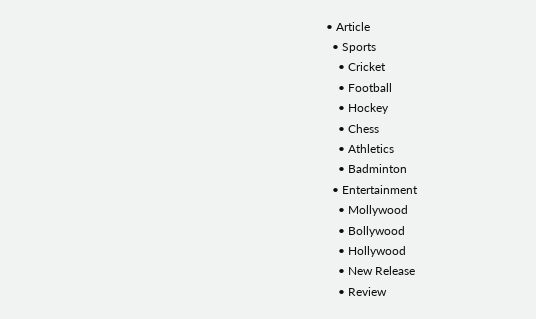• Article
  • Sports
    • Cricket
    • Football
    • Hockey
    • Chess
    • Athletics
    • Badminton
  • Entertainment
    • Mollywood
    • Bollywood
    • Hollywood
    • New Release
    • Review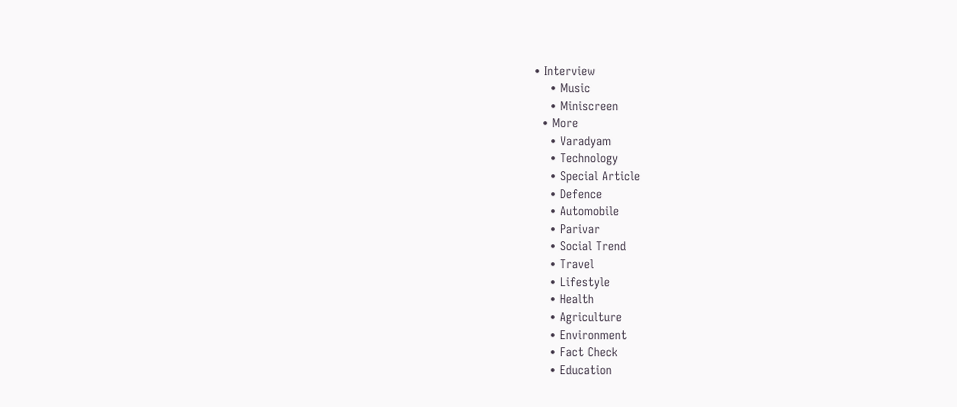• Interview
    • Music
    • Miniscreen
  • More
    • Varadyam
    • Technology
    • Special Article
    • Defence
    • Automobile
    • Parivar
    • Social Trend
    • Travel
    • Lifestyle
    • Health
    • Agriculture
    • Environment
    • Fact Check
    • Education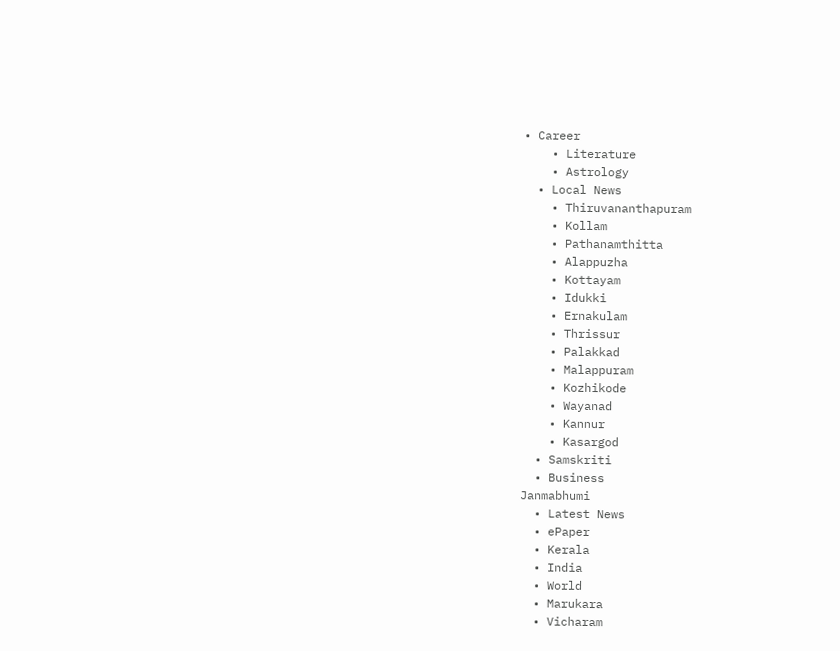• Career
    • Literature
    • Astrology
  • Local News
    • Thiruvananthapuram
    • Kollam
    • Pathanamthitta
    • Alappuzha
    • Kottayam
    • Idukki
    • Ernakulam
    • Thrissur
    • Palakkad
    • Malappuram
    • Kozhikode
    • Wayanad
    • Kannur
    • Kasargod
  • Samskriti
  • Business
Janmabhumi
  • Latest News
  • ePaper
  • Kerala
  • India
  • World
  • Marukara
  • Vicharam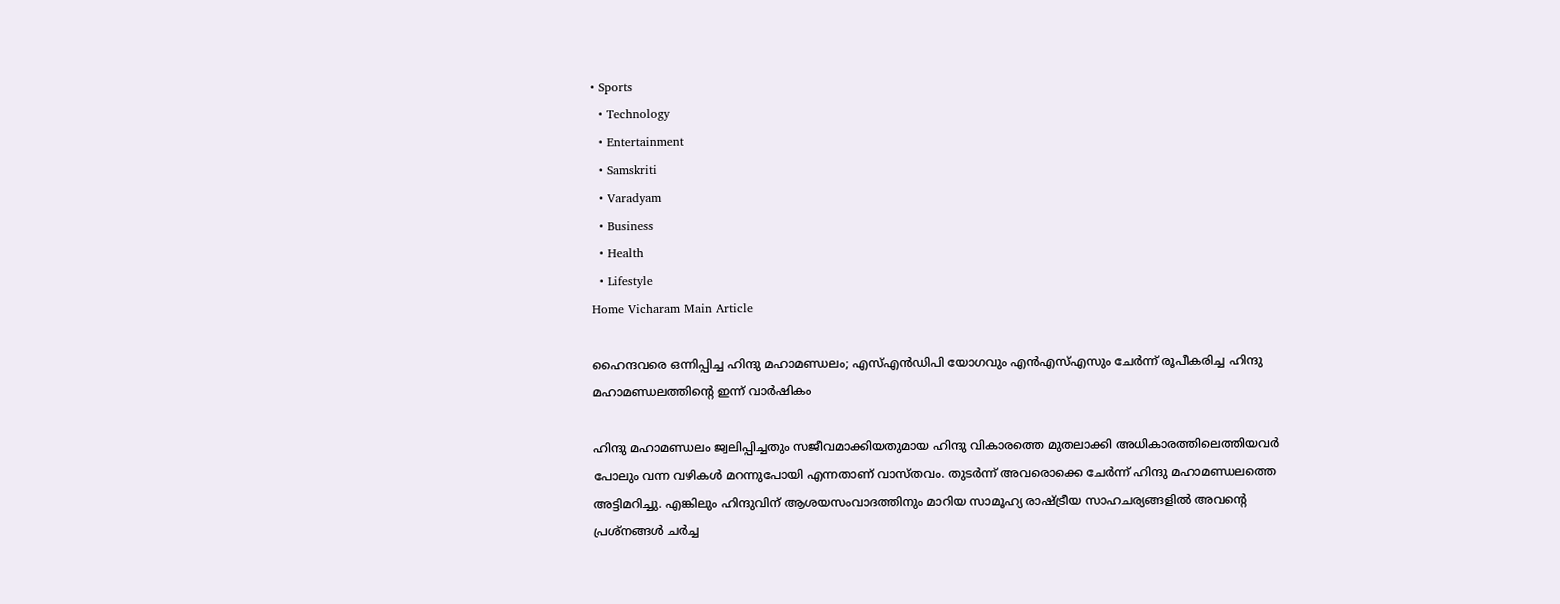• Sports
  • Technology
  • Entertainment
  • Samskriti
  • Varadyam
  • Business
  • Health
  • Lifestyle
Home Vicharam Main Article

ഹൈന്ദവരെ ഒന്നിപ്പിച്ച ഹിന്ദു മഹാമണ്ഡലം; എസ്എന്‍ഡിപി യോഗവും എന്‍എസ്എസും ചേര്‍ന്ന് രൂപീകരിച്ച ഹിന്ദു മഹാമണ്ഡലത്തിന്റെ ഇന്ന് വാര്‍ഷികം

ഹിന്ദു മഹാമണ്ഡലം ജ്വലിപ്പിച്ചതും സജീവമാക്കിയതുമായ ഹിന്ദു വികാരത്തെ മുതലാക്കി അധികാരത്തിലെത്തിയവര്‍ പോലും വന്ന വഴികള്‍ മറന്നുപോയി എന്നതാണ് വാസ്തവം. തുടര്‍ന്ന് അവരൊക്കെ ചേര്‍ന്ന് ഹിന്ദു മഹാമണ്ഡലത്തെ അട്ടിമറിച്ചു. എങ്കിലും ഹിന്ദുവിന് ആശയസംവാദത്തിനും മാറിയ സാമൂഹ്യ രാഷ്‌ട്രീയ സാഹചര്യങ്ങളില്‍ അവന്റെ പ്രശ്‌നങ്ങള്‍ ചര്‍ച്ച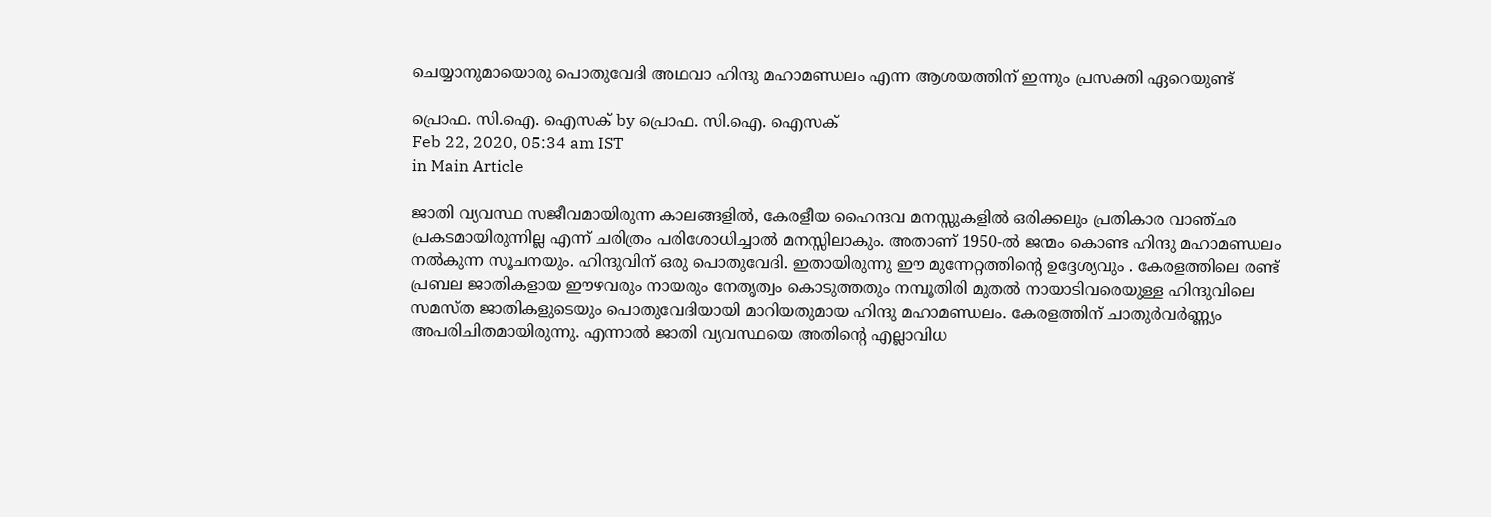ചെയ്യാനുമായൊരു പൊതുവേദി അഥവാ ഹിന്ദു മഹാമണ്ഡലം എന്ന ആശയത്തിന് ഇന്നും പ്രസക്തി ഏറെയുണ്ട്

പ്രൊഫ. സി.ഐ. ഐസക് by പ്രൊഫ. സി.ഐ. ഐസക്
Feb 22, 2020, 05:34 am IST
in Main Article

ജാതി വ്യവസ്ഥ സജീവമായിരുന്ന കാലങ്ങളില്‍, കേരളീയ ഹൈന്ദവ മനസ്സുകളില്‍ ഒരിക്കലും പ്രതികാര വാഞ്ഛ പ്രകടമായിരുന്നില്ല എന്ന് ചരിത്രം പരിശോധിച്ചാല്‍ മനസ്സിലാകും. അതാണ് 1950-ല്‍ ജന്മം കൊണ്ട ഹിന്ദു മഹാമണ്ഡലം നല്‍കുന്ന സൂചനയും. ഹിന്ദുവിന് ഒരു പൊതുവേദി. ഇതായിരുന്നു ഈ മുന്നേറ്റത്തിന്റെ ഉദ്ദേശ്യവും . കേരളത്തിലെ രണ്ട് പ്രബല ജാതികളായ ഈഴവരും നായരും നേതൃത്വം കൊടുത്തതും നമ്പൂതിരി മുതല്‍ നായാടിവരെയുള്ള ഹിന്ദുവിലെ സമസ്ത ജാതികളുടെയും പൊതുവേദിയായി മാറിയതുമായ ഹിന്ദു മഹാമണ്ഡലം. കേരളത്തിന് ചാതുര്‍വര്‍ണ്ണ്യം അപരിചിതമായിരുന്നു. എന്നാല്‍ ജാതി വ്യവസ്ഥയെ അതിന്റെ എല്ലാവിധ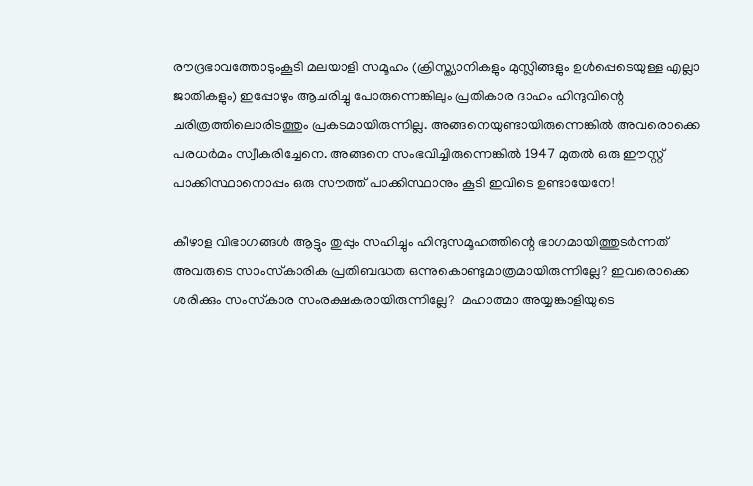രൗദ്രഭാവത്തോടുംകൂടി മലയാളി സമൂഹം (ക്രിസ്ത്യാനികളും മുസ്ലിങ്ങളും ഉള്‍പ്പെടെയുള്ള എല്ലാ ജാതികളും) ഇപ്പോഴും ആചരിച്ചു പോരുന്നെങ്കിലും പ്രതികാര ദാഹം ഹിന്ദുവിന്റെ ചരിത്രത്തിലൊരിടത്തും പ്രകടമായിരുന്നില്ല. അങ്ങനെയുണ്ടായിരുന്നെങ്കില്‍ അവരൊക്കെ പരധര്‍മം സ്വീകരിച്ചേനെ. അങ്ങനെ സംഭവിച്ചിരുന്നെങ്കില്‍ 1947 മുതല്‍ ഒരു ഈസ്റ്റ് പാക്കിസ്ഥാനൊപ്പം ഒരു സൗത്ത് പാക്കിസ്ഥാനും കൂടി ഇവിടെ ഉണ്ടായേനേ!

കീഴാള വിഭാഗങ്ങള്‍ ആട്ടും തുപ്പും സഹിച്ചും ഹിന്ദുസമൂഹത്തിന്റെ ഭാഗമായിത്തുടര്‍ന്നത് അവരുടെ സാംസ്‌കാരിക പ്രതിബദ്ധത ഒന്നുകൊണ്ടുമാത്രമായിരുന്നില്ലേ? ഇവരൊക്കെ ശരിക്കും സംസ്‌കാര സംരക്ഷകരായിരുന്നില്ലേ?  മഹാത്മാ അയ്യങ്കാളിയുടെ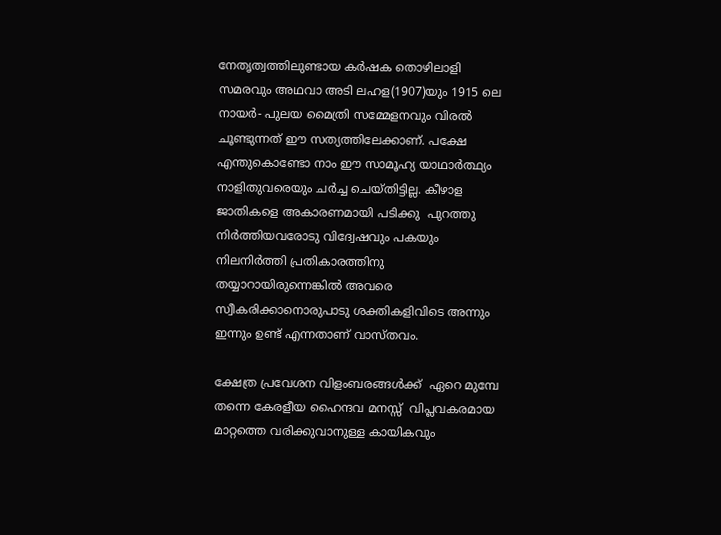നേതൃത്വത്തിലുണ്ടായ കര്‍ഷക തൊഴിലാളി സമരവും അഥവാ അടി ലഹള(1907)യും 1915 ലെ നായര്‍- പുലയ മൈത്രി സമ്മേളനവും വിരല്‍ ചൂണ്ടുന്നത് ഈ സത്യത്തിലേക്കാണ്. പക്ഷേ എന്തുകൊണ്ടോ നാം ഈ സാമൂഹ്യ യാഥാര്‍ത്ഥ്യം നാളിതുവരെയും ചര്‍ച്ച ചെയ്തിട്ടില്ല. കീഴാള ജാതികളെ അകാരണമായി പടിക്കു  പുറത്തു നിര്‍ത്തിയവരോടു വിദ്വേഷവും പകയും നിലനിര്‍ത്തി പ്രതികാരത്തിനു തയ്യാറായിരുന്നെങ്കില്‍ അവരെ സ്വീകരിക്കാനൊരുപാടു ശക്തികളിവിടെ അന്നും ഇന്നും ഉണ്ട് എന്നതാണ് വാസ്തവം.

ക്ഷേത്ര പ്രവേശന വിളംബരങ്ങള്‍ക്ക്  ഏറെ മുമ്പേ തന്നെ കേരളീയ ഹൈന്ദവ മനസ്സ്  വിപ്ലവകരമായ മാറ്റത്തെ വരിക്കുവാനുള്ള കായികവും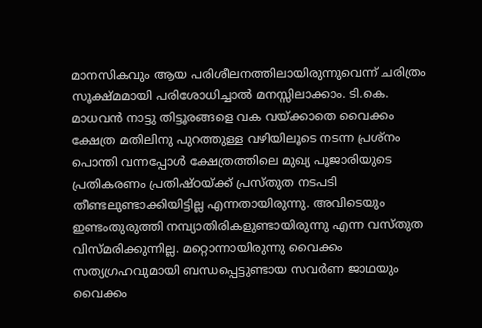മാനസികവും ആയ പരിശീലനത്തിലായിരുന്നുവെന്ന് ചരിത്രം സൂക്ഷ്മമായി പരിശോധിച്ചാല്‍ മനസ്സിലാക്കാം. ടി.കെ. മാധവന്‍ നാട്ടു തിട്ടൂരങ്ങളെ വക വയ്‌ക്കാതെ വൈക്കം ക്ഷേത്ര മതിലിനു പുറത്തുള്ള വഴിയിലൂടെ നടന്ന പ്രശ്‌നം പൊന്തി വന്നപ്പോള്‍ ക്ഷേത്രത്തിലെ മുഖ്യ പൂജാരിയുടെ പ്രതികരണം പ്രതിഷ്ഠയ്‌ക്ക് പ്രസ്തുത നടപടി തീണ്ടലുണ്ടാക്കിയിട്ടില്ല എന്നതായിരുന്നു. അവിടെയും ഇണ്ടംതുരുത്തി നമ്പ്യാതിരികളുണ്ടായിരുന്നു എന്ന വസ്തുത വിസ്മരിക്കുന്നില്ല. മറ്റൊന്നായിരുന്നു വൈക്കം സത്യഗ്രഹവുമായി ബന്ധപ്പെട്ടുണ്ടായ സവര്‍ണ ജാഥയും വൈക്കം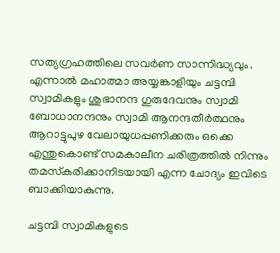സത്യഗ്രഹത്തിലെ സവര്‍ണ സാന്നിദ്ധ്യവും. എന്നാല്‍ മഹാത്മാ അയ്യങ്കാളിയും ചട്ടമ്പി സ്വാമികളും ശുഭാനന്ദ ഗുരുദേവനും സ്വാമി ബോധാനന്ദനും സ്വാമി ആനന്ദതീര്‍ത്ഥനും ആറാട്ടുപുഴ വേലായുധപ്പണിക്കരും ഒക്കെ എന്തുകൊണ്ട് സമകാലീന ചരിത്രത്തില്‍ നിന്നും തമസ്‌കരിക്കാനിടയായി എന്ന ചോദ്യം ഇവിടെ ബാക്കിയാകുന്നു.

ചട്ടമ്പി സ്വാമികളുടെ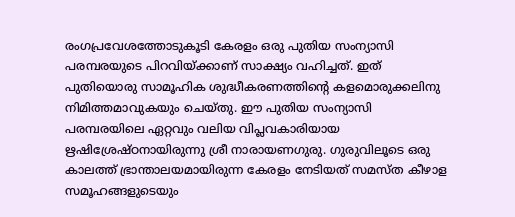രംഗപ്രവേശത്തോടുകൂടി കേരളം ഒരു പുതിയ സംന്യാസി പരമ്പരയുടെ പിറവിയ്‌ക്കാണ് സാക്ഷ്യം വഹിച്ചത്. ഇത് പുതിയൊരു സാമൂഹിക ശുദ്ധീകരണത്തിന്റെ കളമൊരുക്കലിനു നിമിത്തമാവുകയും ചെയ്തു. ഈ പുതിയ സംന്യാസി പരമ്പരയിലെ ഏറ്റവും വലിയ വിപ്ലവകാരിയായ ഋഷിശ്രേഷ്ഠനായിരുന്നു ശ്രീ നാരായണഗുരു. ഗുരുവിലൂടെ ഒരു കാലത്ത് ഭ്രാന്താലയമായിരുന്ന കേരളം നേടിയത് സമസ്ത കീഴാള സമൂഹങ്ങളുടെയും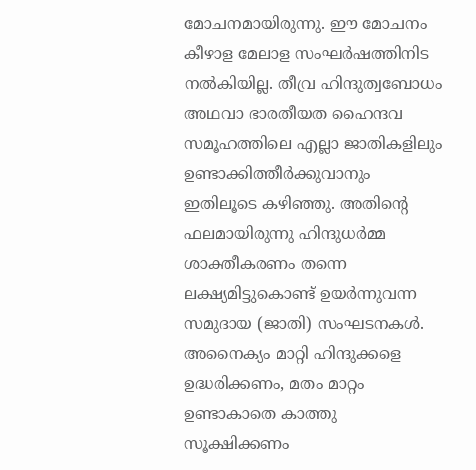മോചനമായിരുന്നു. ഈ മോചനം കീഴാള മേലാള സംഘര്‍ഷത്തിനിട നല്‍കിയില്ല. തീവ്ര ഹിന്ദുത്വബോധം അഥവാ ഭാരതീയത ഹൈന്ദവ സമൂഹത്തിലെ എല്ലാ ജാതികളിലും ഉണ്ടാക്കിത്തീര്‍ക്കുവാനും ഇതിലൂടെ കഴിഞ്ഞു. അതിന്റെ ഫലമായിരുന്നു ഹിന്ദുധര്‍മ്മ ശാക്തീകരണം തന്നെ ലക്ഷ്യമിട്ടുകൊണ്ട് ഉയര്‍ന്നുവന്ന സമുദായ (ജാതി) സംഘടനകള്‍. അനൈക്യം മാറ്റി ഹിന്ദുക്കളെ ഉദ്ധരിക്കണം, മതം മാറ്റം ഉണ്ടാകാതെ കാത്തു സൂക്ഷിക്കണം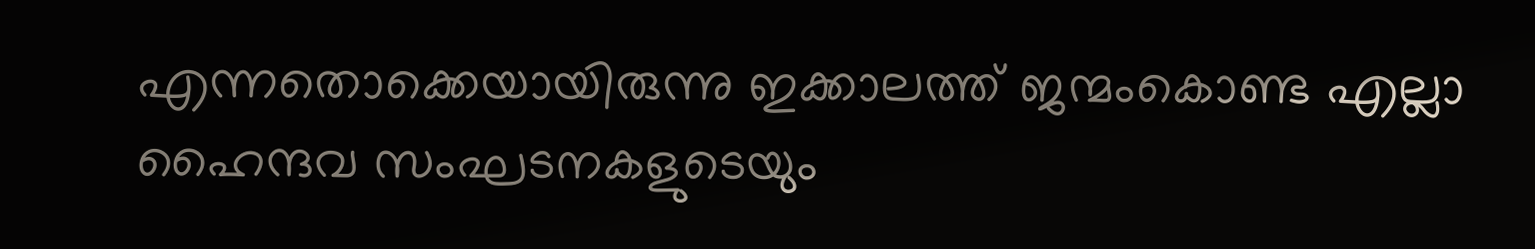എന്നതൊക്കെയായിരുന്നു ഇക്കാലത്ത് ജന്മംകൊണ്ട എല്ലാ ഹൈന്ദവ സംഘടനകളുടെയും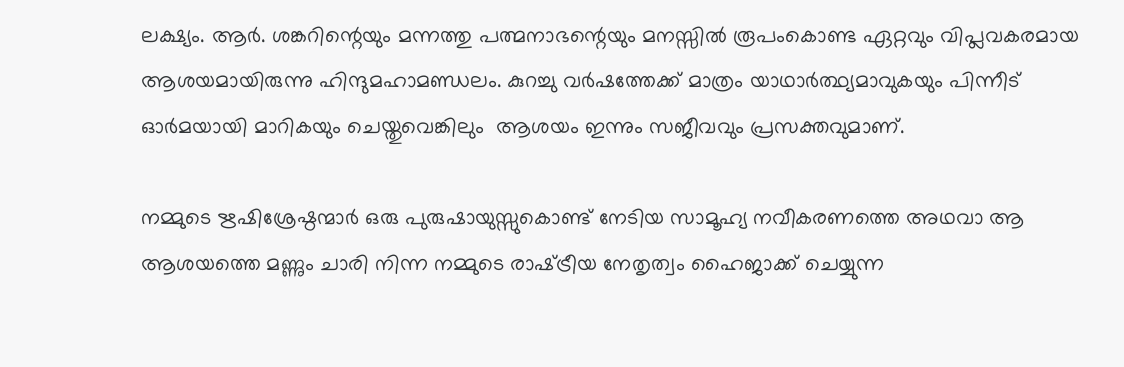ലക്ഷ്യം. ആര്‍. ശങ്കറിന്റെയും മന്നത്തു പത്മനാഭന്റെയും മനസ്സില്‍ രൂപംകൊണ്ട ഏറ്റവും വിപ്ലവകരമായ ആശയമായിരുന്നു ഹിന്ദുമഹാമണ്ഡലം. കുറച്ചു വര്‍ഷത്തേക്ക് മാത്രം യാഥാര്‍ത്ഥ്യമാവുകയും പിന്നീട് ഓര്‍മയായി മാറികയും ചെയ്തുവെങ്കിലും  ആശയം ഇന്നും സജീവവും പ്രസക്തവുമാണ്.

നമ്മുടെ ഋഷിശ്രേഷ്ഠന്മാര്‍ ഒരു പുരുഷായുസ്സുകൊണ്ട് നേടിയ സാമൂഹ്യ നവീകരണത്തെ അഥവാ ആ ആശയത്തെ മണ്ണും ചാരി നിന്ന നമ്മുടെ രാഷ്‌ട്രീയ നേതൃത്വം ഹൈജാക്ക് ചെയ്യുന്ന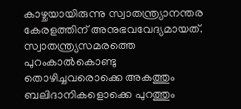കാഴ്ചയായിരുന്നു സ്വാതന്ത്ര്യാനന്തര കേരളത്തിന് അനുഭവവേദ്യമായത്. സ്വാതന്ത്ര്യസമരത്തെ  പുറംകാല്‍കൊണ്ടു തൊഴിച്ചവരൊക്കെ അകത്തും ബലിദാനികളൊക്കെ പുറത്തും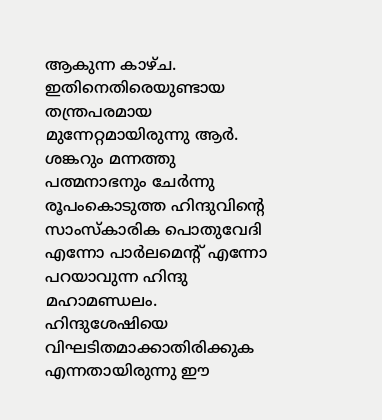ആകുന്ന കാഴ്ച. ഇതിനെതിരെയുണ്ടായ തന്ത്രപരമായ മുന്നേറ്റമായിരുന്നു ആര്‍. ശങ്കറും മന്നത്തു പത്മനാഭനും ചേര്‍ന്നു രൂപംകൊടുത്ത ഹിന്ദുവിന്റെ സാംസ്‌കാരിക പൊതുവേദി എന്നോ പാര്‍ലമെന്റ് എന്നോ പറയാവുന്ന ഹിന്ദു മഹാമണ്ഡലം. ഹിന്ദുശേഷിയെ വിഘടിതമാക്കാതിരിക്കുക എന്നതായിരുന്നു ഈ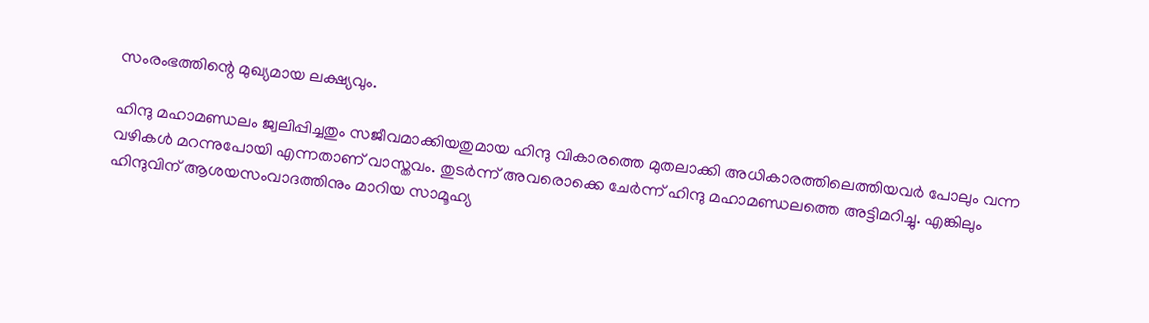സംരംഭത്തിന്റെ മുഖ്യമായ ലക്ഷ്യവും.

ഹിന്ദു മഹാമണ്ഡലം ജ്വലിപ്പിച്ചതും സജീവമാക്കിയതുമായ ഹിന്ദു വികാരത്തെ മുതലാക്കി അധികാരത്തിലെത്തിയവര്‍ പോലും വന്ന വഴികള്‍ മറന്നുപോയി എന്നതാണ് വാസ്തവം. തുടര്‍ന്ന് അവരൊക്കെ ചേര്‍ന്ന് ഹിന്ദു മഹാമണ്ഡലത്തെ അട്ടിമറിച്ചു. എങ്കിലും ഹിന്ദുവിന് ആശയസംവാദത്തിനും മാറിയ സാമൂഹ്യ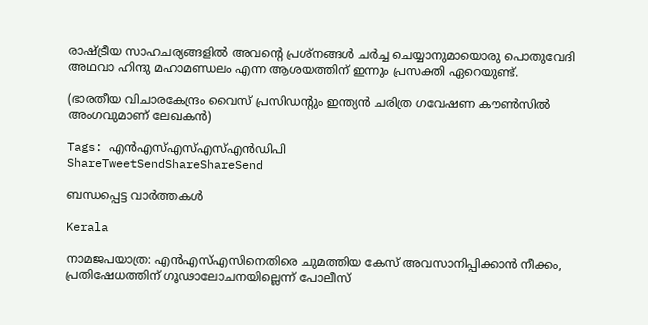രാഷ്‌ട്രീയ സാഹചര്യങ്ങളില്‍ അവന്റെ പ്രശ്‌നങ്ങള്‍ ചര്‍ച്ച ചെയ്യാനുമായൊരു പൊതുവേദി അഥവാ ഹിന്ദു മഹാമണ്ഡലം എന്ന ആശയത്തിന് ഇന്നും പ്രസക്തി ഏറെയുണ്ട്.

(ഭാരതീയ വിചാരകേന്ദ്രം വൈസ് പ്രസിഡന്റും ഇന്ത്യന്‍ ചരിത്ര ഗവേഷണ കൗണ്‍സില്‍ അംഗവുമാണ് ലേഖകന്‍)

Tags: എൻ‌എസ്‌എസ്എസ്എന്‍ഡിപി
ShareTweetSendShareShareSend

ബന്ധപ്പെട്ട വാര്‍ത്തകള്‍

Kerala

നാമജപയാത്ര: എൻഎസ്എസിനെതിരെ ചുമത്തിയ കേസ് അവസാനിപ്പിക്കാൻ നീക്കം, പ്രതിഷേധത്തിന് ഗൂഢാലോചനയില്ലെന്ന് പോലീസ്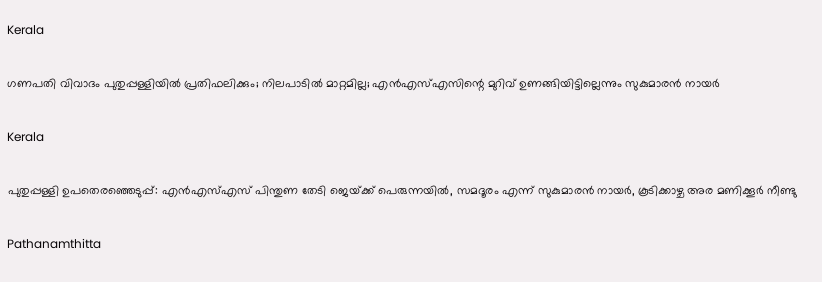Kerala

ഗണപതി വിവാദം പുതുപ്പള്ളിയില്‍ പ്രതിഫലിക്കും; നിലപാടില്‍ മാറ്റമില്ല; എന്‍എസ്എസിന്റെ മുറിവ് ഉണങ്ങിയിട്ടില്ലെന്നും സുകുമാരന്‍ നായര്‍

Kerala

പുതുപ്പള്ളി ഉപതെരഞ്ഞെടുപ്പ്: എൻഎസ്എസ് പിന്തുണ തേടി ജെയ്‌ക്ക് പെരുന്നയിൽ, സമദൂരം എന്ന് സുകുമാരൻ നായർ, കൂടിക്കാഴ്ച അര മണിക്കൂർ നീണ്ടു

Pathanamthitta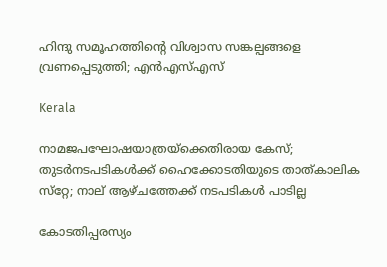ഹിന്ദു സമൂഹത്തിന്റെ വിശ്വാസ സങ്കല്പങ്ങളെ വ്രണപ്പെടുത്തി; എന്‍എസ്എസ്

Kerala

നാമജപഘോഷയാത്രയ്‌ക്കെതിരായ കേസ്; തുടര്‍നടപടികള്‍ക്ക് ഹൈക്കോടതിയുടെ താത്കാലിക സ്‌റ്റേ; നാല് ആഴ്ചത്തേക്ക് നടപടികള്‍ പാടില്ല

കോടതിപ്പരസ്യം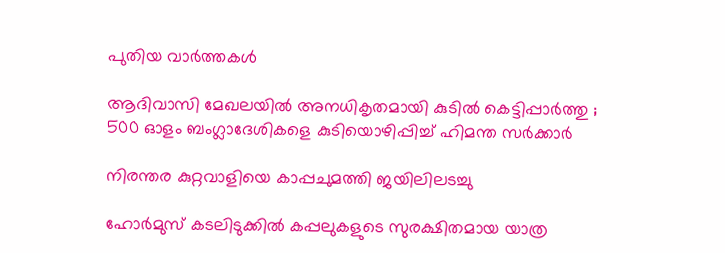പുതിയ വാര്‍ത്തകള്‍

ആദിവാസി മേഖലയിൽ അനധികൃതമായി കുടിൽ കെട്ടിപ്പാർത്തു ; 500 ഓളം ബംഗ്ലാദേശികളെ കുടിയൊഴിപ്പിച്ച് ഹിമന്ത സർക്കാർ

നിരന്തര കുറ്റവാളിയെ കാപ്പചുമത്തി ജയിലിലടച്ചു

ഹോർമുസ് കടലിടുക്കിൽ കപ്പലുകളുടെ സുരക്ഷിതമായ യാത്ര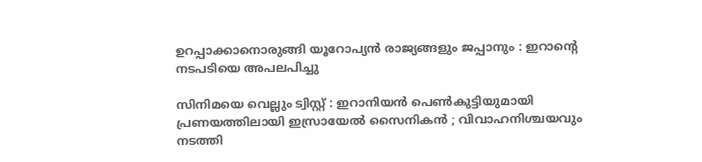ഉറപ്പാക്കാനൊരുങ്ങി യൂറോപ്യൻ രാജ്യങ്ങളും ജപ്പാനും : ഇറാന്റെ നടപടിയെ അപലപിച്ചു

സിനിമയെ വെല്ലും ട്വിസ്റ്റ് : ഇറാനിയൻ പെൺകുട്ടിയുമായി പ്രണയത്തിലായി ഇസ്രായേൽ സൈനികൻ ; വിവാഹനിശ്ചയവും നടത്തി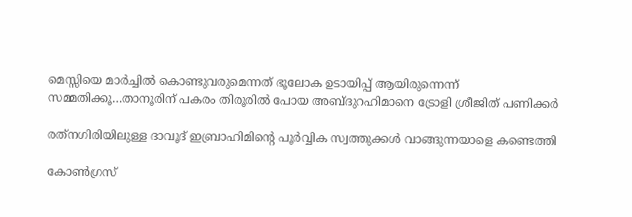മെസ്സിയെ മാര്‍ച്ചില്‍ കൊണ്ടുവരുമെന്നത് ഭൂലോക ഉടായിപ്പ് ആയിരുന്നെന്ന് സമ്മതിക്കൂ…താനൂരിന് പകരം തിരൂരില്‍ പോയ അബ്ദുറഹിമാനെ ട്രോളി ശ്രീജിത് പണിക്കര്‍

രത്‌നഗിരിയിലുള്ള ദാവൂദ് ഇബ്രാഹിമിന്റെ പൂർവ്വിക സ്വത്തുക്കൾ വാങ്ങുന്നയാളെ കണ്ടെത്തി

കോണ്‍ഗ്രസ്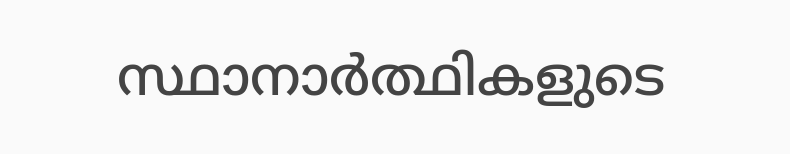സ്ഥാനാര്‍ത്ഥികളുടെ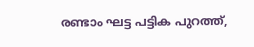രണ്ടാം ഘട്ട പട്ടിക പുറത്ത്,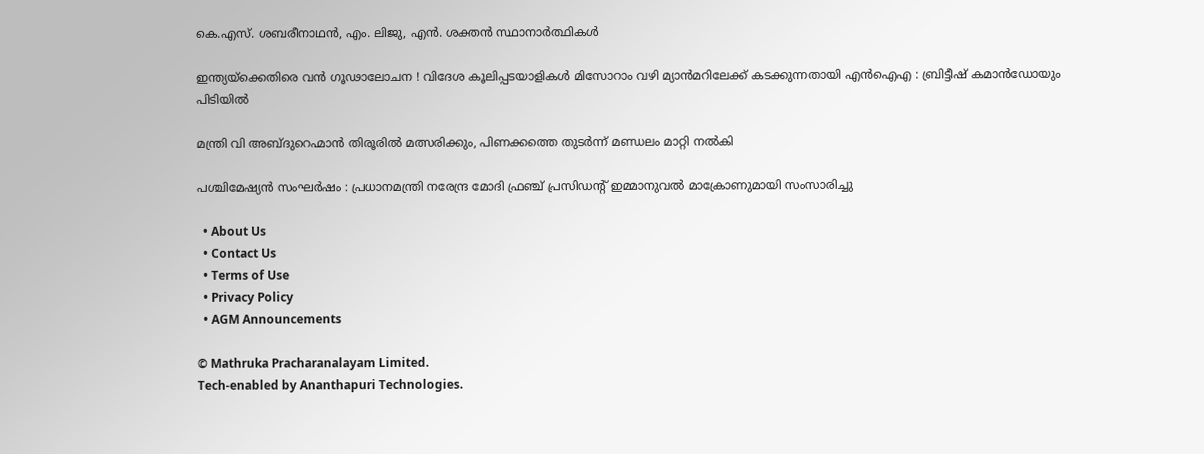കെ.എസ്. ശബരീനാഥന്‍, എം. ലിജു, എന്‍. ശക്തന്‍ സ്ഥാനാര്‍ത്ഥികള്‍

ഇന്ത്യയ്‌ക്കെതിരെ വൻ ഗൂഢാലോചന ! വിദേശ കൂലിപ്പടയാളികൾ മിസോറാം വഴി മ്യാൻമറിലേക്ക് കടക്കുന്നതായി എൻഐഎ : ബ്രിട്ടീഷ് കമാൻഡോയും പിടിയിൽ

മന്ത്രി വി അബ്ദുറെഹ്മാന്‍ തിരൂരില്‍ മത്സരിക്കും, പിണക്കത്തെ തുടര്‍ന്ന് മണ്ഡലം മാറ്റി നല്‍കി

പശ്ചിമേഷ്യൻ സംഘർഷം : പ്രധാനമന്ത്രി നരേന്ദ്ര മോദി ഫ്രഞ്ച് പ്രസിഡന്റ് ഇമ്മാനുവൽ മാക്രോണുമായി സംസാരിച്ചു

  • About Us
  • Contact Us
  • Terms of Use
  • Privacy Policy
  • AGM Announcements

© Mathruka Pracharanalayam Limited.
Tech-enabled by Ananthapuri Technologies.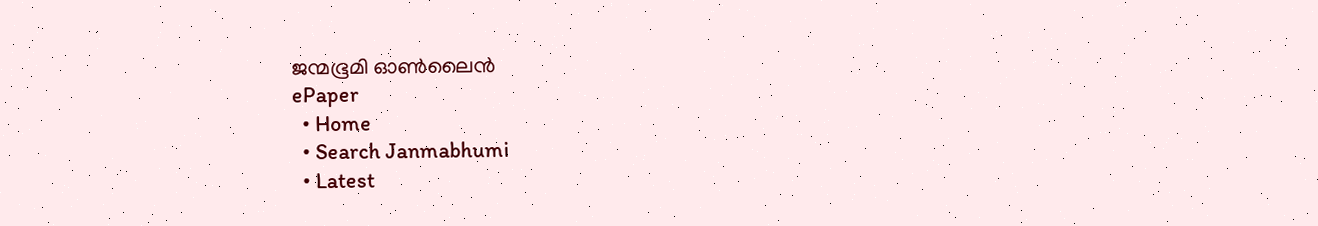ജന്മഭൂമി ഓണ്‍ലൈന്‍
ePaper
  • Home
  • Search Janmabhumi
  • Latest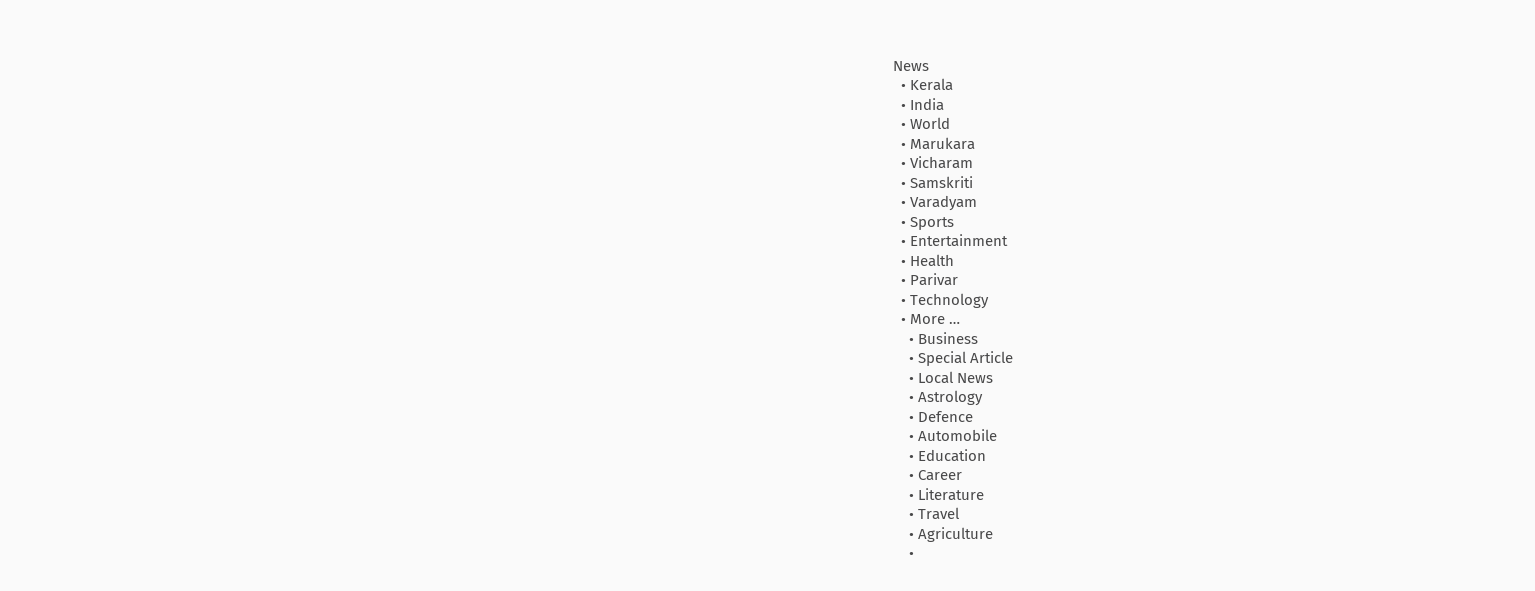News
  • Kerala
  • India
  • World
  • Marukara
  • Vicharam
  • Samskriti
  • Varadyam
  • Sports
  • Entertainment
  • Health
  • Parivar
  • Technology
  • More …
    • Business
    • Special Article
    • Local News
    • Astrology
    • Defence
    • Automobile
    • Education
    • Career
    • Literature
    • Travel
    • Agriculture
    •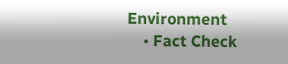Environment
    • Fact Check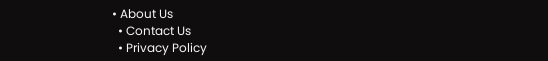• About Us
  • Contact Us
  • Privacy Policy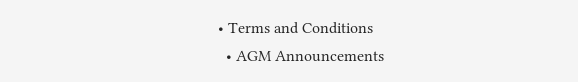• Terms and Conditions
  • AGM Announcements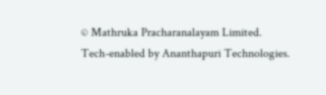© Mathruka Pracharanalayam Limited.
Tech-enabled by Ananthapuri Technologies.